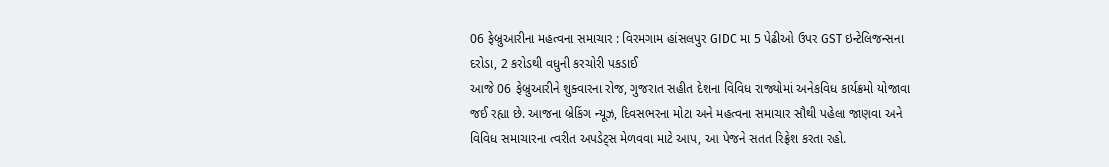06 ફેબ્રુઆરીના મહત્વના સમાચાર : વિરમગામ હાંસલપુર GIDC મા 5 પેઢીઓ ઉપર GST ઇન્ટેલિજન્સના દરોડા, 2 કરોડથી વધુની કરચોરી પકડાઈ
આજે 06 ફેબ્રુઆરીને શુક્વારના રોજ, ગુજરાત સહીત દેશના વિવિધ રાજ્યોમાં અનેકવિધ કાર્યક્રમો યોજાવા જઈ રહ્યા છે. આજના બ્રેકિંગ ન્યૂઝ, દિવસભરના મોટા અને મહત્વના સમાચાર સૌથી પહેલા જાણવા અને વિવિધ સમાચારના ત્વરીત અપડેટ્સ મેળવવા માટે આપ, આ પેજને સતત રિફ્રેશ કરતા રહો.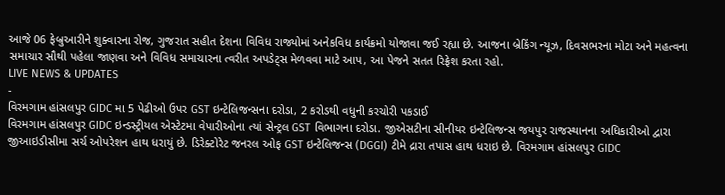આજે 06 ફેબ્રુઆરીને શુક્વારના રોજ, ગુજરાત સહીત દેશના વિવિધ રાજ્યોમાં અનેકવિધ કાર્યક્રમો યોજાવા જઈ રહ્યા છે. આજના બ્રેકિંગ ન્યૂઝ, દિવસભરના મોટા અને મહત્વના સમાચાર સૌથી પહેલા જાણવા અને વિવિધ સમાચારના ત્વરીત અપડેટ્સ મેળવવા માટે આપ, આ પેજને સતત રિફ્રેશ કરતા રહો.
LIVE NEWS & UPDATES
-
વિરમગામ હાંસલપુર GIDC મા 5 પેઢીઓ ઉપર GST ઇન્ટેલિજન્સના દરોડા, 2 કરોડથી વધુની કરચોરી પકડાઈ
વિરમગામ હાંસલપુર GIDC ઇન્ડસ્ટ્રીયલ એસ્ટેટમા વેપારીઓના ત્યાં સેન્ટ્રલ GST વિભાગના દરોડા. જીએસટીના સીનીયર ઇન્ટેલિજન્સ જયપુર રાજસ્થાનના અધિકારીઓ દ્વારા જીઆઇડીસીમા સર્ચ ઓપરેશન હાથ ધરાયું છે. ડિરેક્ટોરેટ જનરલ ઓફ GST ઇન્ટેલિજન્સ (DGGI) ટીમે દ્રારા તપાસ હાથ ધરાઇ છે. વિરમગામ હાંસલપુર GIDC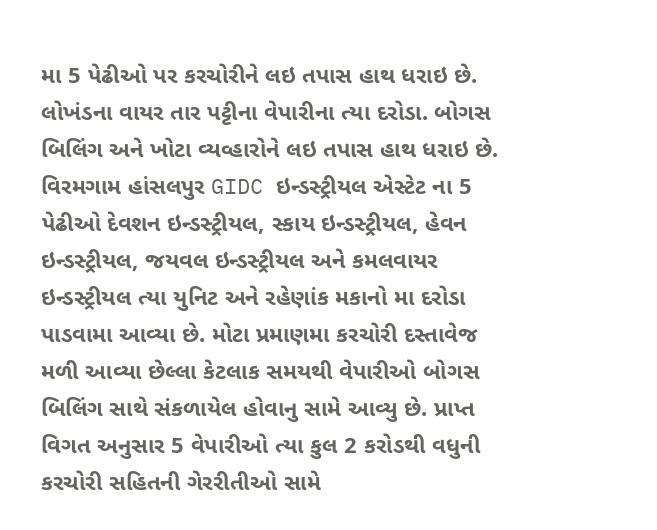મા 5 પેઢીઓ પર કરચોરીને લઇ તપાસ હાથ ધરાઇ છે. લોખંડના વાયર તાર પટ્ટીના વેપારીના ત્યા દરોડા. બોગસ બિલિંગ અને ખોટા વ્યવ્હારોને લઇ તપાસ હાથ ધરાઇ છે. વિરમગામ હાંસલપુર GIDC ઇન્ડસ્ટ્રીયલ એસ્ટેટ ના 5 પેઢીઓ દેવશન ઇન્ડસ્ટ્રીયલ, સ્કાય ઇન્ડસ્ટ્રીયલ, હેવન ઇન્ડસ્ટ્રીયલ, જયવલ ઇન્ડસ્ટ્રીયલ અને કમલવાયર ઇન્ડસ્ટ્રીયલ ત્યા યુનિટ અને રહેણાંક મકાનો મા દરોડા પાડવામા આવ્યા છે. મોટા પ્રમાણમા કરચોરી દસ્તાવેજ મળી આવ્યા છેલ્લા કેટલાક સમયથી વેપારીઓ બોગસ બિલિંગ સાથે સંકળાયેલ હોવાનુ સામે આવ્યુ છે. પ્રાપ્ત વિગત અનુસાર 5 વેપારીઓ ત્યા કુલ 2 કરોડથી વધુની કરચોરી સહિતની ગેરરીતીઓ સામે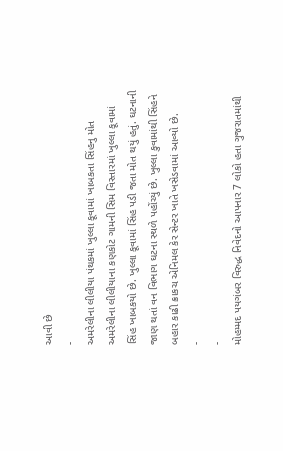આવી છે
-
અમરેલીના લીલીયા પંથકમાં ખુલ્લા કૂવામાં ખાબકતા સિંહનુ મોત
અમરેલીના લીલીયાના કણકોટ ગામની સિમ વિસ્તારમાં ખુલ્લા કૂવામાં સિંહ ખાબકયો છે. ખુલ્લા કૂવામાં સિંહ પડી જતા મોત થયું હતું. ઘટનાની જાણ થતાં વન વિભાગ ઘટના સ્થળે પહોંચ્યું છે. ખુલ્લા કુવામાંથી સિંહને બહાર કાઢી ક્રાકચ એનિમલ કેર સેન્ટર ખાતે ખસેડવામાં આવ્યો છે.
-
-
મોહમ્મદ પયગંબર વિરુદ્ધ નિવેદનો આપનાર 7 લોકો હતા ગુજરાતમાંથી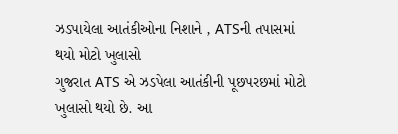ઝડપાયેલા આતંકીઓના નિશાને , ATSની તપાસમાં થયો મોટો ખુલાસો
ગુજરાત ATS એ ઝડપેલા આતંકીની પૂછપરછમાં મોટો ખુલાસો થયો છે. આ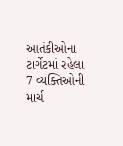આતંકીઓના ટાર્ગેટમાં રહેલા 7 વ્યક્તિઓની માર્ચ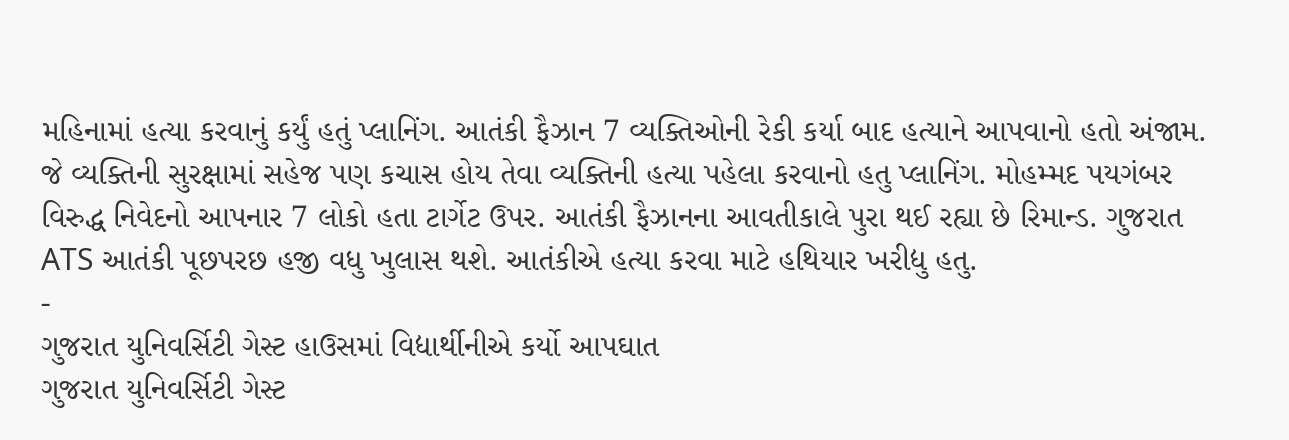મહિનામાં હત્યા કરવાનું કર્યું હતું પ્લાનિંગ. આતંકી ફૈઝાન 7 વ્યક્તિઓની રેકી કર્યા બાદ હત્યાને આપવાનો હતો અંજામ. જે વ્યક્તિની સુરક્ષામાં સહેજ પણ કચાસ હોય તેવા વ્યક્તિની હત્યા પહેલા કરવાનો હતુ પ્લાનિંગ. મોહમ્મદ પયગંબર વિરુદ્ધ નિવેદનો આપનાર 7 લોકો હતા ટાર્ગેટ ઉપર. આતંકી ફૈઝાનના આવતીકાલે પુરા થઈ રહ્યા છે રિમાન્ડ. ગુજરાત ATS આતંકી પૂછપરછ હજી વધુ ખુલાસ થશે. આતંકીએ હત્યા કરવા માટે હથિયાર ખરીદ્યુ હતુ.
-
ગુજરાત યુનિવર્સિટી ગેસ્ટ હાઉસમાં વિદ્યાર્થીનીએ કર્યો આપઘાત
ગુજરાત યુનિવર્સિટી ગેસ્ટ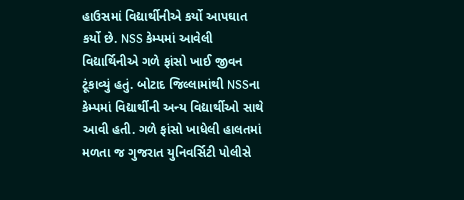હાઉસમાં વિદ્યાર્થીનીએ કર્યો આપઘાત કર્યો છે. NSS કેમ્પમાં આવેલી વિદ્યાર્થિનીએ ગળે ફાંસો ખાઈ જીવન ટૂંકાવ્યું હતું. બોટાદ જિલ્લામાંથી NSSના કેમ્પમાં વિદ્યાર્થીની અન્ય વિદ્યાર્થીઓ સાથે આવી હતી. ગળે ફાંસો ખાધેલી હાલતમાં મળતા જ ગુજરાત યુનિવર્સિટી પોલીસે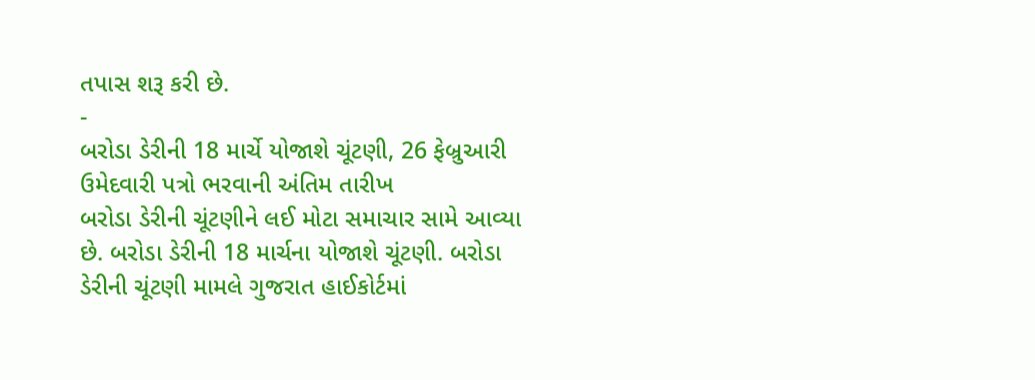તપાસ શરૂ કરી છે.
-
બરોડા ડેરીની 18 માર્ચે યોજાશે ચૂંટણી, 26 ફેબ્રુઆરી ઉમેદવારી પત્રો ભરવાની અંતિમ તારીખ
બરોડા ડેરીની ચૂંટણીને લઈ મોટા સમાચાર સામે આવ્યા છે. બરોડા ડેરીની 18 માર્ચના યોજાશે ચૂંટણી. બરોડા ડેરીની ચૂંટણી મામલે ગુજરાત હાઈકોર્ટમાં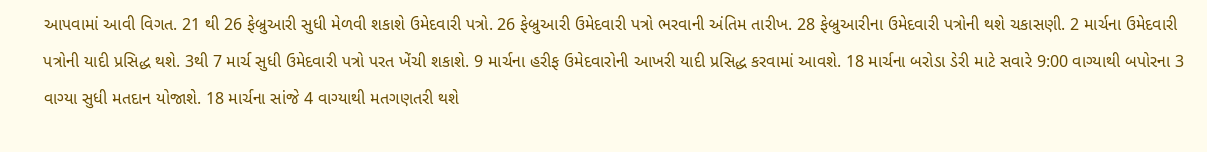આપવામાં આવી વિગત. 21 થી 26 ફેબ્રુઆરી સુધી મેળવી શકાશે ઉમેદવારી પત્રો. 26 ફેબ્રુઆરી ઉમેદવારી પત્રો ભરવાની અંતિમ તારીખ. 28 ફેબ્રુઆરીના ઉમેદવારી પત્રોની થશે ચકાસણી. 2 માર્ચના ઉમેદવારી પત્રોની યાદી પ્રસિદ્ધ થશે. 3થી 7 માર્ચ સુધી ઉમેદવારી પત્રો પરત ખેંચી શકાશે. 9 માર્ચના હરીફ ઉમેદવારોની આખરી યાદી પ્રસિદ્ધ કરવામાં આવશે. 18 માર્ચના બરોડા ડેરી માટે સવારે 9:00 વાગ્યાથી બપોરના 3 વાગ્યા સુધી મતદાન યોજાશે. 18 માર્ચના સાંજે 4 વાગ્યાથી મતગણતરી થશે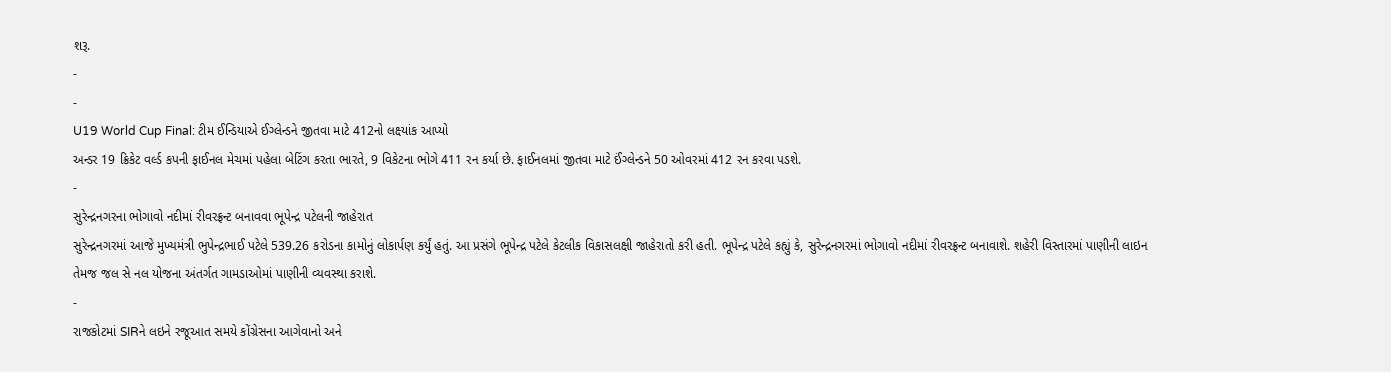શરૂ.
-
-
U19 World Cup Final: ટીમ ઈન્ડિયાએ ઈગ્લેન્ડને જીતવા માટે 412નો લક્ષ્યાંક આપ્યો
અન્ડર 19 ક્રિકેટ વર્લ્ડ કપની ફાઈનલ મેચમાં પહેલા બેટિંગ કરતા ભારતે, 9 વિકેટના ભોગે 411 રન કર્યા છે. ફાઈનલમાં જીતવા માટે ઈંગ્લેન્ડને 50 ઓવરમાં 412 રન કરવા પડશે.
-
સુરેન્દ્રનગરના ભોગાવો નદીમાં રીવરફ્રન્ટ બનાવવા ભૂપેન્દ્ર પટેલની જાહેરાત
સુરેન્દ્રનગરમાં આજે મુખ્યમંત્રી ભુપેન્દ્રભાઈ પટેલે 539.26 કરોડના કામોનું લોકાર્પણ કર્યું હતું. આ પ્રસંગે ભૂપેન્દ્ર પટેલે કેટલીક વિકાસલક્ષી જાહેરાતો કરી હતી. ભૂપેન્દ્ર પટેલે કહ્યું કે, સુરેન્દ્રનગરમાં ભોગાવો નદીમાં રીવરફ્રન્ટ બનાવાશે. શહેરી વિસ્તારમાં પાણીની લાઇન તેમજ જલ સે નલ યોજના અંતર્ગત ગામડાઓમાં પાણીની વ્યવસ્થા કરાશે.
-
રાજકોટમાં SIRને લઇને રજૂઆત સમયે કોંગ્રેસના આગેવાનો અને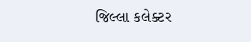જિલ્લા કલેક્ટર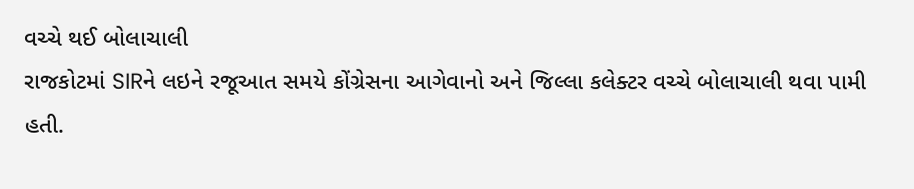વચ્ચે થઈ બોલાચાલી
રાજકોટમાં SIRને લઇને રજૂઆત સમયે કોંગ્રેસના આગેવાનો અને જિલ્લા કલેક્ટર વચ્ચે બોલાચાલી થવા પામી હતી.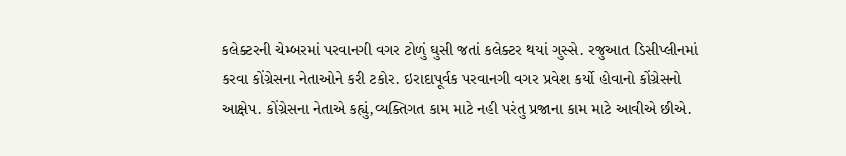કલેક્ટરની ચેમ્બરમાં પરવાનગી વગર ટોળું ઘુસી જતાં કલેક્ટર થયાં ગુસ્સે. રજુઆત ડિસીપ્લીનમાં કરવા કોંગ્રેસના નેતાઓને કરી ટકોર. ઇરાદાપૂર્વક પરવાનગી વગર પ્રવેશ કર્યો હોવાનો કોંગ્રેસનો આક્ષેપ. કોંગ્રેસના નેતાએ કહ્યું,વ્યક્તિગત કામ માટે નહી પરંતુ પ્રજાના કામ માટે આવીએ છીએ.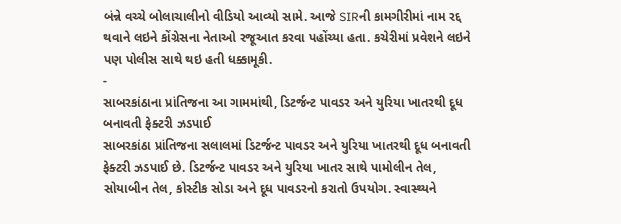બંન્ને વચ્ચે બોલાચાલીનો વીડિયો આવ્યો સામે. આજે SIRની કામગીરીમાં નામ રદ્દ થવાને લઇને કોંગ્રેસના નેતાઓ રજૂઆત કરવા પહોંચ્યા હતા. કચેરીમાં પ્રવેશને લઇને પણ પોલીસ સાથે થઇ હતી ધક્કામૂકી.
-
સાબરકાંઠાના પ્રાંતિજના આ ગામમાંથી, ડિટર્જન્ટ પાવડર અને યુરિયા ખાતરથી દૂધ બનાવતી ફેક્ટરી ઝડપાઈ
સાબરકાંઠા પ્રાંતિજના સલાલમાં ડિટર્જન્ટ પાવડર અને યુરિયા ખાતરથી દૂધ બનાવતી ફેક્ટરી ઝડપાઈ છે. ડિટર્જન્ટ પાવડર અને યુરિયા ખાતર સાથે પામોલીન તેલ, સોયાબીન તેલ, કોસ્ટીક સોડા અને દૂધ પાવડરનો કરાતો ઉપયોગ. સ્વાસ્થ્યને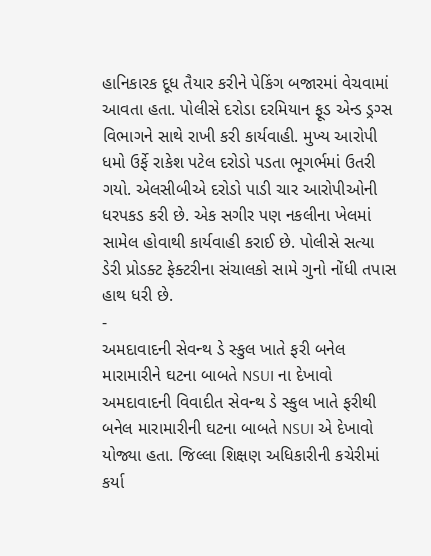હાનિકારક દૂધ તૈયાર કરીને પેકિંગ બજારમાં વેચવામાં આવતા હતા. પોલીસે દરોડા દરમિયાન ફૂડ એન્ડ ડ્રગ્સ વિભાગને સાથે રાખી કરી કાર્યવાહી. મુખ્ય આરોપી ધમો ઉર્ફે રાકેશ પટેલ દરોડો પડતા ભૂગર્ભમાં ઉતરી ગયો. એલસીબીએ દરોડો પાડી ચાર આરોપીઓની ધરપકડ કરી છે. એક સગીર પણ નકલીના ખેલમાં સામેલ હોવાથી કાર્યવાહી કરાઈ છે. પોલીસે સત્યા ડેરી પ્રોડક્ટ ફેક્ટરીના સંચાલકો સામે ગુનો નોંધી તપાસ હાથ ધરી છે.
-
અમદાવાદની સેવન્થ ડે સ્કુલ ખાતે ફરી બનેલ મારામારીને ઘટના બાબતે NSUI ના દેખાવો
અમદાવાદની વિવાદીત સેવન્થ ડે સ્કુલ ખાતે ફરીથી બનેલ મારામારીની ઘટના બાબતે NSUI એ દેખાવો યોજ્યા હતા. જિલ્લા શિક્ષણ અધિકારીની કચેરીમાં કર્યા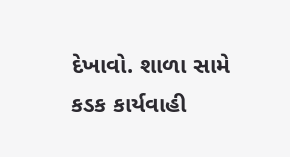દેખાવો. શાળા સામે કડક કાર્યવાહી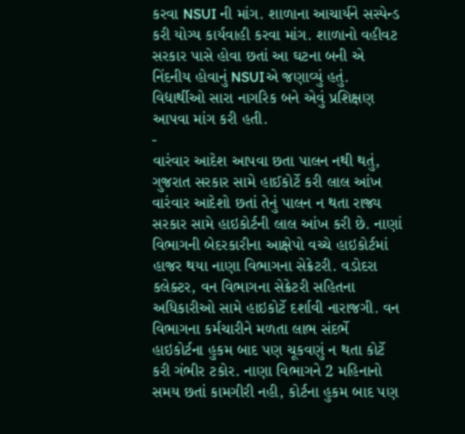કરવા NSUI ની માંગ. શાળાના આચાર્યને સસ્પેન્ડ કરી યોગ્ય કાર્યવાહી કરવા માંગ. શાળાનો વહીવટ સરકાર પાસે હોવા છતાં આ ઘટના બની એ નિંદનીય હોવાનું NSUIએ જણાવ્યું હતું. વિદ્યાર્થીઓ સારા નાગરિક બને એવું પ્રશિક્ષણ આપવા માંગ કરી હતી.
-
વારંવાર આદેશ આપવા છતા પાલન નથી થતું, ગુજરાત સરકાર સામે હાઈકોર્ટે કરી લાલ આંખ
વારંવાર આદેશો છતાં તેનું પાલન ન થતા રાજ્ય સરકાર સામે હાઇકોર્ટની લાલ આંખ કરી છે. નાણાં વિભાગની બેદરકારીના આક્ષેપો વચ્ચે હાઇકોર્ટમાં હાજર થયા નાણા વિભાગના સેક્રેટરી. વડોદરા કલેક્ટર, વન વિભાગના સેક્રેટરી સહિતના અધિકારીઓ સામે હાઇકોર્ટે દર્શાવી નારાજગી. વન વિભાગના કર્મચારીને મળતા લાભ સંદર્ભે હાઇકોર્ટના હુકમ બાદ પણ ચૂકવણું ન થતા કોર્ટે કરી ગંભીર ટકોર. નાણા વિભાગને 2 મહિનાનો સમય છતાં કામગીરી નહી, કોર્ટના હુકમ બાદ પણ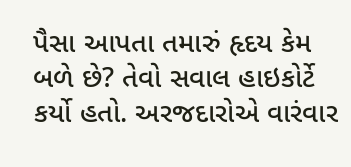પૈસા આપતા તમારું હૃદય કેમ બળે છે? તેવો સવાલ હાઇકોર્ટે કર્યો હતો. અરજદારોએ વારંવાર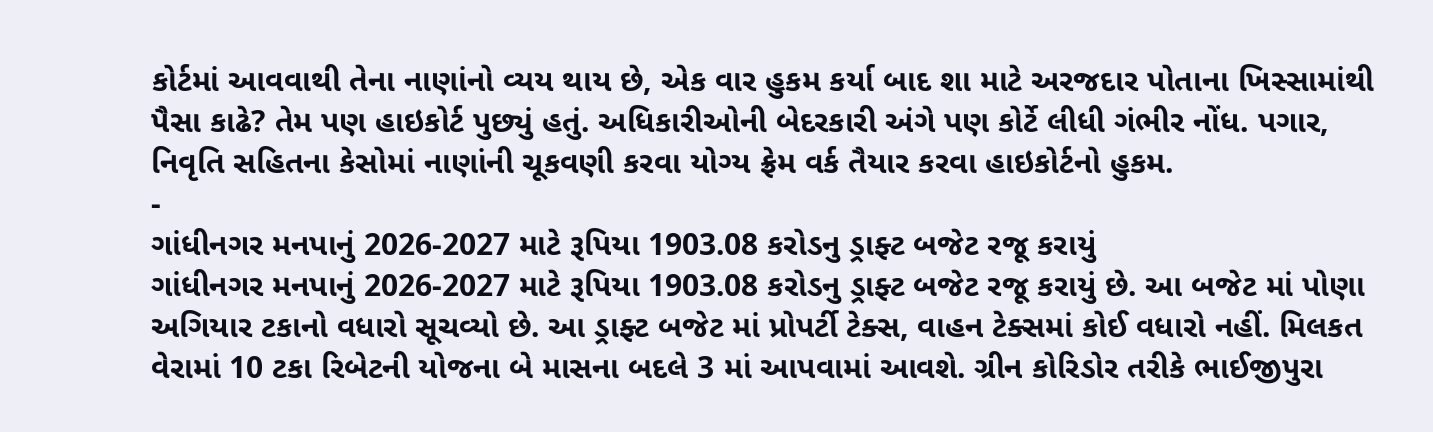કોર્ટમાં આવવાથી તેના નાણાંનો વ્યય થાય છે, એક વાર હુકમ કર્યા બાદ શા માટે અરજદાર પોતાના ખિસ્સામાંથી પૈસા કાઢે? તેમ પણ હાઇકોર્ટ પુછ્યું હતું. અધિકારીઓની બેદરકારી અંગે પણ કોર્ટે લીધી ગંભીર નોંધ. પગાર, નિવૃતિ સહિતના કેસોમાં નાણાંની ચૂકવણી કરવા યોગ્ય ફ્રેમ વર્ક તૈયાર કરવા હાઇકોર્ટનો હુકમ.
-
ગાંધીનગર મનપાનું 2026-2027 માટે રૂપિયા 1903.08 કરોડનુ ડ્રાફ્ટ બજેટ રજૂ કરાયું
ગાંધીનગર મનપાનું 2026-2027 માટે રૂપિયા 1903.08 કરોડનુ ડ્રાફ્ટ બજેટ રજૂ કરાયું છે. આ બજેટ માં પોણા અગિયાર ટકાનો વધારો સૂચવ્યો છે. આ ડ્રાફ્ટ બજેટ માં પ્રોપર્ટી ટેક્સ, વાહન ટેક્સમાં કોઈ વધારો નહીં. મિલકત વેરામાં 10 ટકા રિબેટની યોજના બે માસના બદલે 3 માં આપવામાં આવશે. ગ્રીન કોરિડોર તરીકે ભાઈજીપુરા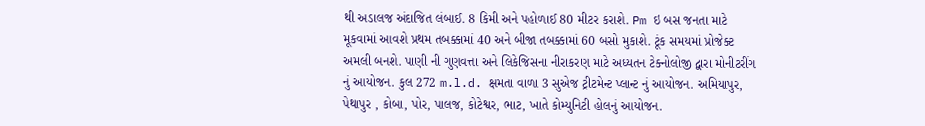થી અડાલજ અંદાજિત લંબાઈ. 8 કિમી અને પહોળાઈ 80 મીટર કરાશે. Pm ઇ બસ જનતા માટે મૂકવામાં આવશે પ્રથમ તબક્કામાં 40 અને બીજા તબક્કામાં 60 બસો મુકાશે. ટૂંક સમયમાં પ્રોજેક્ટ અમલી બનશે. પાણી ની ગુણવત્તા અને લિકેજિસના નીરાકરણ માટે અધ્યતન ટેક્નોલોજી દ્વારા મોનીટરીંગ નું આયોજન. કુલ 272 m.l.d. ક્ષમતા વાળા 3 સુએજ ટ્રીટમેન્ટ પ્લાન્ટ નું આયોજન. અમિયાપુર, પેથાપુર , કોબા, પોર, પાલજ, કોટેશ્વર, ભાટ, ખાતે કોમ્યુનિટી હોલનું આયોજન.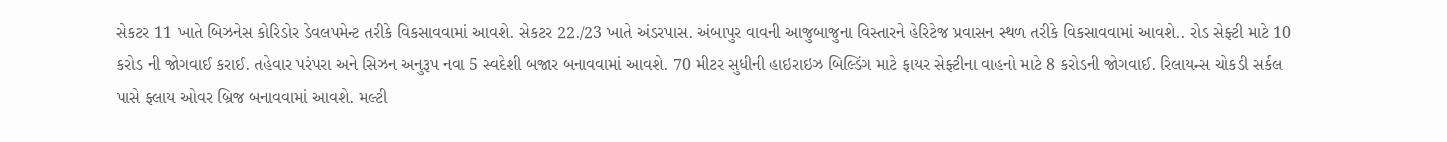સેકટર 11 ખાતે બિઝનેસ કોરિડોર ડેવલપમેન્ટ તરીકે વિકસાવવામાં આવશે. સેકટર 22./23 ખાતે અંડરપાસ. અંબાપુર વાવની આજુબાજુના વિસ્તારને હેરિટેજ પ્રવાસન સ્થળ તરીકે વિકસાવવામાં આવશે.. રોડ સેફ્ટી માટે 10 કરોડ ની જોગવાઈ કરાઈ. તહેવાર પરંપરા અને સિઝન અનુરૂપ નવા 5 સ્વદેશી બજાર બનાવવામાં આવશે. 70 મીટર સુધીની હાઇરાઇઝ બિલ્ડિંગ માટે ફાયર સેફ્ટીના વાહનો માટે 8 કરોડની જોગવાઈ. રિલાયન્સ ચોકડી સર્કલ પાસે ફ્લાય ઓવર બ્રિજ બનાવવામાં આવશે. મલ્ટી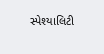સ્પેશ્યાલિટી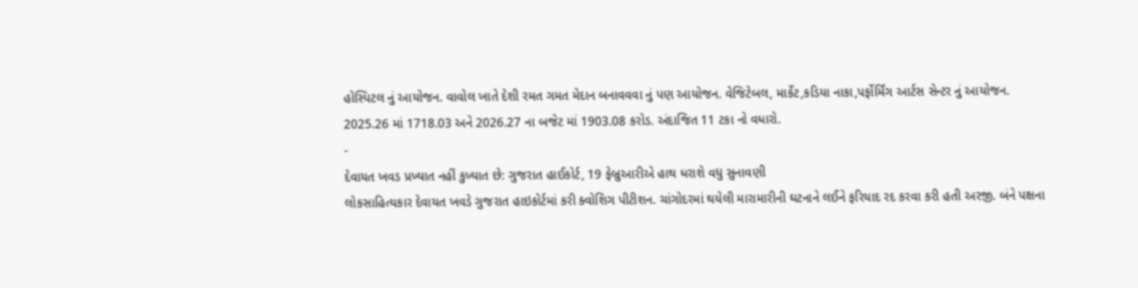હોસ્પિટલ નું આયોજન. વાવોલ ખાતે દેશી રમત ગમત મેદાન બનાવવવા નું પણ આયોજન. વેજિટેબલ, માર્કેટ,કડિયા નાકા,પર્ફોર્મિંગ આર્ટસ સેન્ટર નું આયોજન. 2025.26 માં 1718.03 અને 2026.27 ના બજેટ માં 1903.08 કરોડ. અંદાજિત 11 ટકા નો વધારો.
-
દેવાયત ખવડ પ્રખ્યાત નહીં કુખ્યાત છે: ગુજરાત હાઈકોર્ટ, 19 ફેબ્રુઆરીએ હાથ ધરાશે વધુ સુનાવણી
લોકસાહિત્યકાર દેવાયત ખવડે ગુજરાત હાઇકોર્ટમાં કરી ક્વોશિગ પીટીશન. ચાંગોદરમાં થયેલી મારામારીની ઘટનાને લઈને ફરિયાદ રદ કરવા કરી હતી અરજી. બંને પક્ષના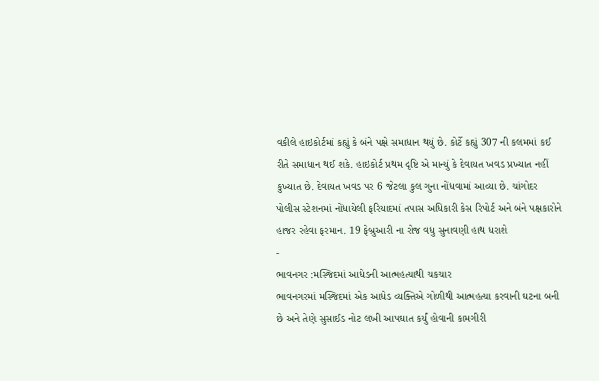વકીલે હાઇકોર્ટમાં કહ્યું કે બંને પક્ષે સમાધાન થયું છે. કોર્ટે કહ્યું 307 ની કલમમાં કઈ રીતે સમાધાન થઈ શકે. હાઇકોર્ટ પ્રથમ દૃષ્ટિ એ માન્યું કે દેવાયત ખવડ પ્રખ્યાત નહીં કુખ્યાત છે. દેવાયત ખવડ પર 6 જેટલા કુલ ગુના નોંધવામાં આવ્યા છે. ચાંગોદર પોલીસ સ્ટેશનમાં નોંધાયેલી ફરિયાદમાં તપાસ અધિકારી કેસ રિપોર્ટ અને બંને પક્ષકારોને હાજર રહેવા ફરમાન. 19 ફેબ્રુઆરી ના રોજ વધુ સુનાવણી હાથ ધરાશે
-
ભાવનગર :મસ્જિદમાં આધેડની આત્મહત્યાથી ચકચાર
ભાવનગરમાં મસ્જિદમાં એક આધેડ વ્યક્તિએ ગોળીથી આત્મહત્યા કરવાની ઘટના બની છે અને તેણે સુસાઈડ નોટ લખી આપઘાત કર્યું હોવાની કામગીરી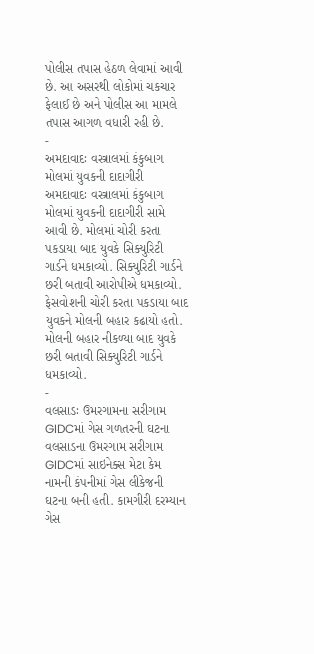પોલીસ તપાસ હેઠળ લેવામાં આવી છે. આ અસરથી લોકોમાં ચકચાર ફેલાઈ છે અને પોલીસ આ મામલે તપાસ આગળ વધારી રહી છે.
-
અમદાવાદઃ વસ્ત્રાલમાં કંકુબાગ મોલમાં યુવકની દાદાગીરી
અમદાવાદઃ વસ્ત્રાલમાં કંકુબાગ મોલમાં યુવકની દાદાગીરી સામે આવી છે. મોલમાં ચોરી કરતા પકડાયા બાદ યુવકે સિક્યુરિટી ગાર્ડને ધમકાવ્યો. સિક્યુરિટી ગાર્ડને છરી બતાવી આરોપીએ ધમકાવ્યો. ફેસવોશની ચોરી કરતા પકડાયા બાદ યુવકને મોલની બહાર કઢાયો હતો. મોલની બહાર નીકળ્યા બાદ યુવકે છરી બતાવી સિક્યુરિટી ગાર્ડને ધમકાવ્યો.
-
વલસાડઃ ઉમરગામના સરીગામ GIDCમાં ગેસ ગળતરની ઘટના
વલસાડના ઉમરગામ સરીગામ GIDCમાં સાઇનેક્સ મેટા કેમ નામની કંપનીમાં ગેસ લીકેજની ઘટના બની હતી. કામગીરી દરમ્યાન ગેસ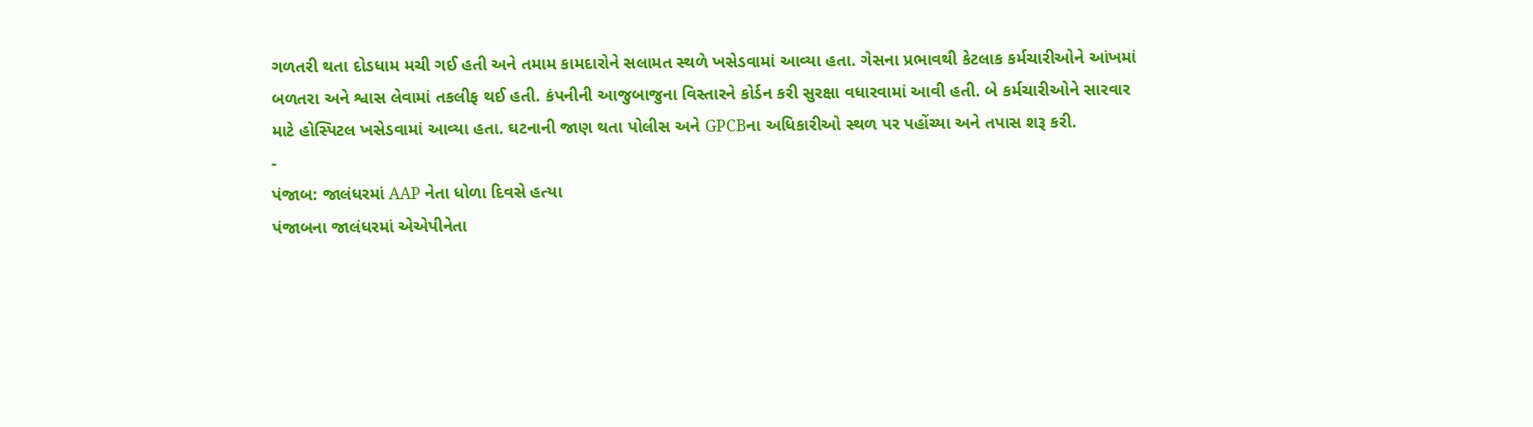ગળતરી થતા દોડધામ મચી ગઈ હતી અને તમામ કામદારોને સલામત સ્થળે ખસેડવામાં આવ્યા હતા. ગેસના પ્રભાવથી કેટલાક કર્મચારીઓને આંખમાં બળતરા અને શ્વાસ લેવામાં તકલીફ થઈ હતી. કંપનીની આજુબાજુના વિસ્તારને કોર્ડન કરી સુરક્ષા વધારવામાં આવી હતી. બે કર્મચારીઓને સારવાર માટે હોસ્પિટલ ખસેડવામાં આવ્યા હતા. ઘટનાની જાણ થતા પોલીસ અને GPCBના અધિકારીઓ સ્થળ પર પહોંચ્યા અને તપાસ શરૂ કરી.
-
પંજાબ: જાલંધરમાં AAP નેતા ધોળા દિવસે હત્યા
પંજાબના જાલંધરમાં એએપીનેતા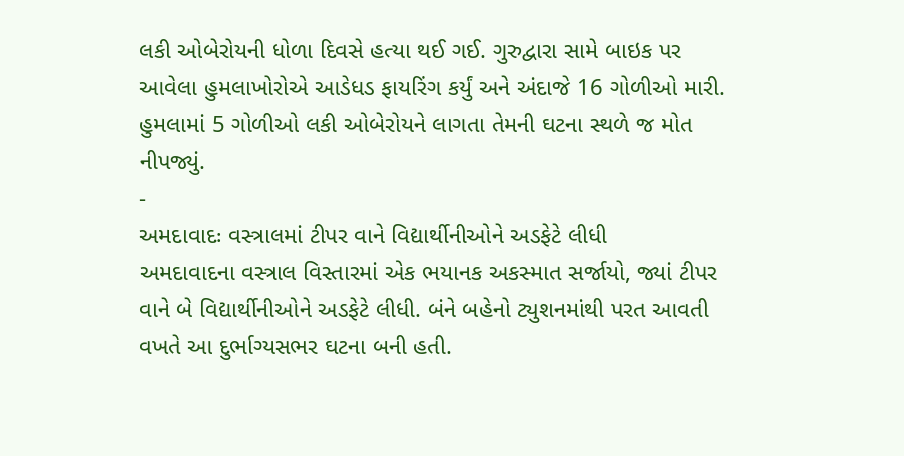લકી ઓબેરોયની ધોળા દિવસે હત્યા થઈ ગઈ. ગુરુદ્વારા સામે બાઇક પર આવેલા હુમલાખોરોએ આડેધડ ફાયરિંગ કર્યું અને અંદાજે 16 ગોળીઓ મારી. હુમલામાં 5 ગોળીઓ લકી ઓબેરોયને લાગતા તેમની ઘટના સ્થળે જ મોત નીપજ્યું.
-
અમદાવાદઃ વસ્ત્રાલમાં ટીપર વાને વિદ્યાર્થીનીઓને અડફેટે લીધી
અમદાવાદના વસ્ત્રાલ વિસ્તારમાં એક ભયાનક અકસ્માત સર્જાયો, જ્યાં ટીપર વાને બે વિદ્યાર્થીનીઓને અડફેટે લીધી. બંને બહેનો ટ્યુશનમાંથી પરત આવતી વખતે આ દુર્ભાગ્યસભર ઘટના બની હતી.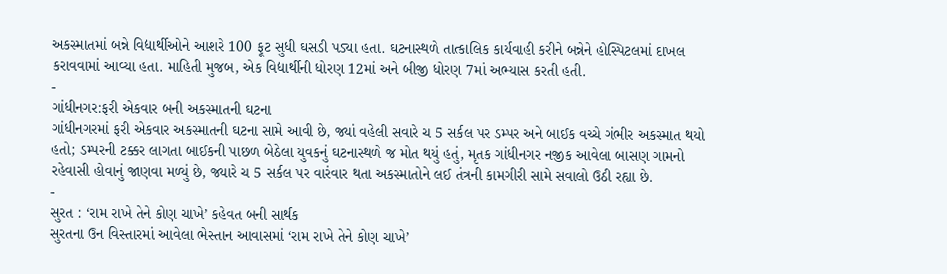અકસ્માતમાં બન્ને વિદ્યાર્થીઓને આશરે 100 ફૂટ સુધી ઘસડી પડ્યા હતા. ઘટનાસ્થળે તાત્કાલિક કાર્યવાહી કરીને બન્નેને હોસ્પિટલમાં દાખલ કરાવવામાં આવ્યા હતા. માહિતી મુજબ, એક વિદ્યાર્થીની ધોરણ 12માં અને બીજી ધોરણ 7માં અભ્યાસ કરતી હતી.
-
ગાંધીનગર:ફરી એકવાર બની અકસ્માતની ઘટના
ગાંધીનગરમાં ફરી એકવાર અકસ્માતની ઘટના સામે આવી છે, જ્યાં વહેલી સવારે ચ 5 સર્કલ પર ડમ્પર અને બાઈક વચ્ચે ગંભીર અકસ્માત થયો હતો; ડમ્પરની ટક્કર લાગતા બાઈકની પાછળ બેઠેલા યુવકનું ઘટનાસ્થળે જ મોત થયું હતું, મૃતક ગાંધીનગર નજીક આવેલા બાસણ ગામનો રહેવાસી હોવાનું જાણવા મળ્યું છે, જ્યારે ચ 5 સર્કલ પર વારંવાર થતા અકસ્માતોને લઈ તંત્રની કામગીરી સામે સવાલો ઉઠી રહ્યા છે.
-
સુરત : ‘રામ રાખે તેને કોણ ચાખે’ કહેવત બની સાર્થક
સુરતના ઉન વિસ્તારમાં આવેલા ભેસ્તાન આવાસમાં ‘રામ રાખે તેને કોણ ચાખે’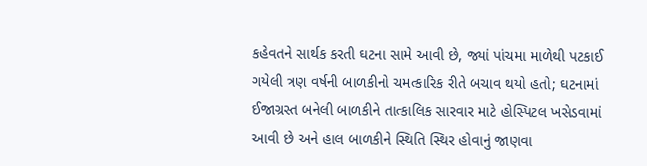કહેવતને સાર્થક કરતી ઘટના સામે આવી છે, જ્યાં પાંચમા માળેથી પટકાઈ ગયેલી ત્રણ વર્ષની બાળકીનો ચમત્કારિક રીતે બચાવ થયો હતો; ઘટનામાં ઈજાગ્રસ્ત બનેલી બાળકીને તાત્કાલિક સારવાર માટે હોસ્પિટલ ખસેડવામાં આવી છે અને હાલ બાળકીને સ્થિતિ સ્થિર હોવાનું જાણવા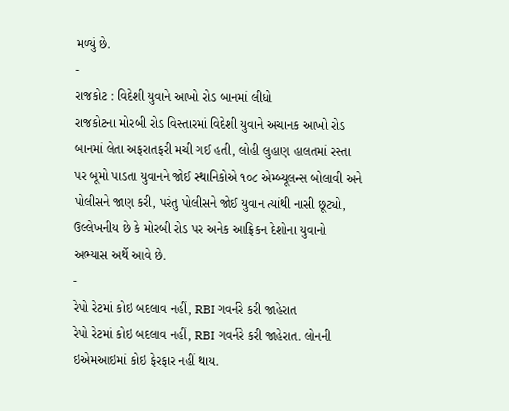મળ્યું છે.
-
રાજકોટ : વિદેશી યુવાને આખો રોડ બાનમાં લીધો
રાજકોટના મોરબી રોડ વિસ્તારમાં વિદેશી યુવાને અચાનક આખો રોડ બાનમાં લેતા અફરાતફરી મચી ગઈ હતી, લોહી લુહાણ હાલતમાં રસ્તા પર બૂમો પાડતા યુવાનને જોઈ સ્થાનિકોએ ૧૦૮ એમ્બ્યૂલન્સ બોલાવી અને પોલીસને જાણ કરી, પરંતુ પોલીસને જોઈ યુવાન ત્યાંથી નાસી છૂટ્યો, ઉલ્લેખનીય છે કે મોરબી રોડ પર અનેક આફ્રિકન દેશોના યુવાનો અભ્યાસ અર્થે આવે છે.
-
રેપો રેટમાં કોઇ બદલાવ નહીં, RBI ગવર્નરે કરી જાહેરાત
રેપો રેટમાં કોઇ બદલાવ નહીં, RBI ગવર્નરે કરી જાહેરાત. લોનની ઇએમઆઇમાં કોઇ ફેરફાર નહીં થાય.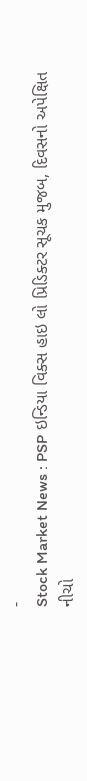-
Stock Market News : PSP ઇન્ડિયા વિક્સ હાઇ લો પ્રિડિક્ટર સૂચક મુજબ, દિવસનો અપેક્ષિત નીચો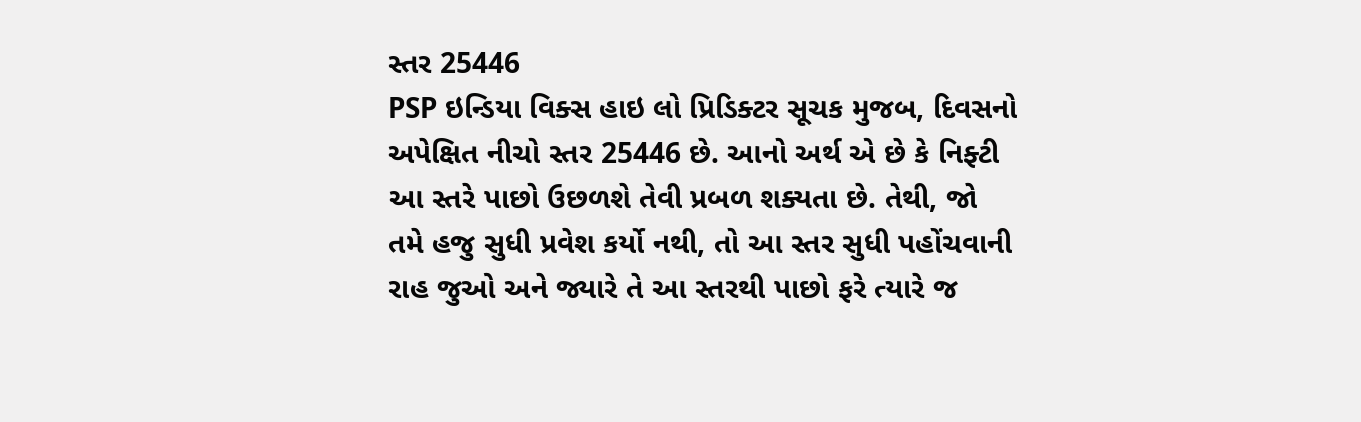સ્તર 25446
PSP ઇન્ડિયા વિક્સ હાઇ લો પ્રિડિક્ટર સૂચક મુજબ, દિવસનો અપેક્ષિત નીચો સ્તર 25446 છે. આનો અર્થ એ છે કે નિફ્ટી આ સ્તરે પાછો ઉછળશે તેવી પ્રબળ શક્યતા છે. તેથી, જો તમે હજુ સુધી પ્રવેશ કર્યો નથી, તો આ સ્તર સુધી પહોંચવાની રાહ જુઓ અને જ્યારે તે આ સ્તરથી પાછો ફરે ત્યારે જ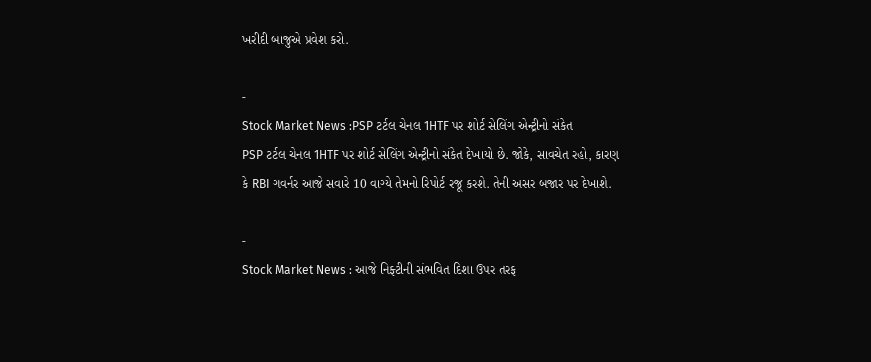ખરીદી બાજુએ પ્રવેશ કરો.

-
Stock Market News :PSP ટર્ટલ ચેનલ 1HTF પર શોર્ટ સેલિંગ એન્ટ્રીનો સંકેત
PSP ટર્ટલ ચેનલ 1HTF પર શોર્ટ સેલિંગ એન્ટ્રીનો સંકેત દેખાયો છે. જોકે, સાવચેત રહો, કારણ કે RBI ગવર્નર આજે સવારે 10 વાગ્યે તેમનો રિપોર્ટ રજૂ કરશે. તેની અસર બજાર પર દેખાશે.

-
Stock Market News : આજે નિફ્ટીની સંભવિત દિશા ઉપર તરફ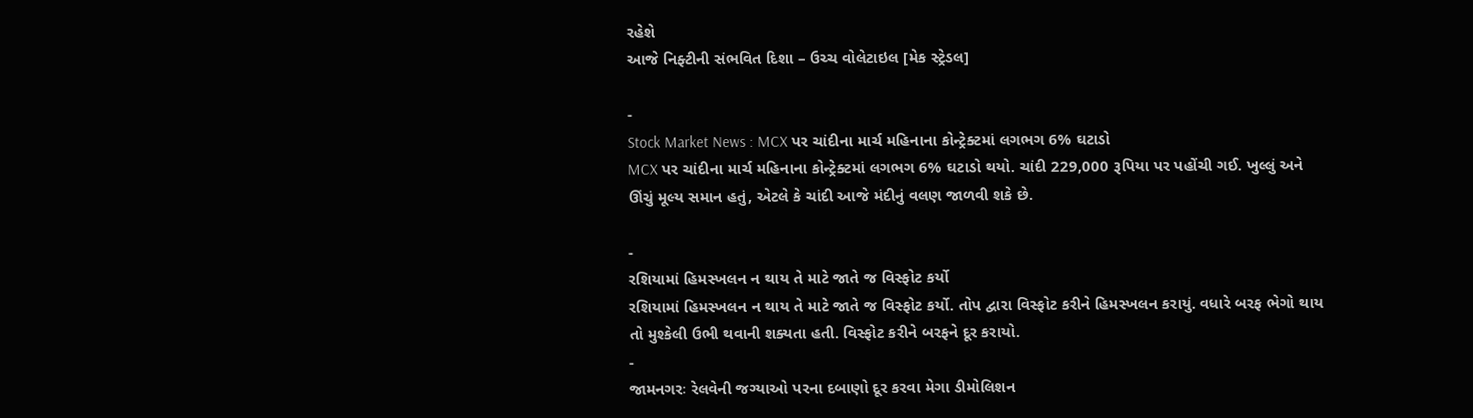રહેશે
આજે નિફ્ટીની સંભવિત દિશા – ઉચ્ચ વોલેટાઇલ [મેક સ્ટ્રેડલ]

-
Stock Market News : MCX પર ચાંદીના માર્ચ મહિનાના કોન્ટ્રેક્ટમાં લગભગ 6% ઘટાડો
MCX પર ચાંદીના માર્ચ મહિનાના કોન્ટ્રેક્ટમાં લગભગ 6% ઘટાડો થયો. ચાંદી 229,000 રૂપિયા પર પહોંચી ગઈ. ખુલ્લું અને ઊંચું મૂલ્ય સમાન હતું, એટલે કે ચાંદી આજે મંદીનું વલણ જાળવી શકે છે.

-
રશિયામાં હિમસ્ખલન ન થાય તે માટે જાતે જ વિસ્ફોટ કર્યો
રશિયામાં હિમસ્ખલન ન થાય તે માટે જાતે જ વિસ્ફોટ કર્યો. તોપ દ્વારા વિસ્ફોટ કરીને હિમસ્ખલન કરાયું. વધારે બરફ ભેગો થાય તો મુશ્કેલી ઉભી થવાની શક્યતા હતી. વિસ્ફોટ કરીને બરફને દૂર કરાયો.
-
જામનગરઃ રેલવેની જગ્યાઓ પરના દબાણો દૂર કરવા મેગા ડીમોલિશન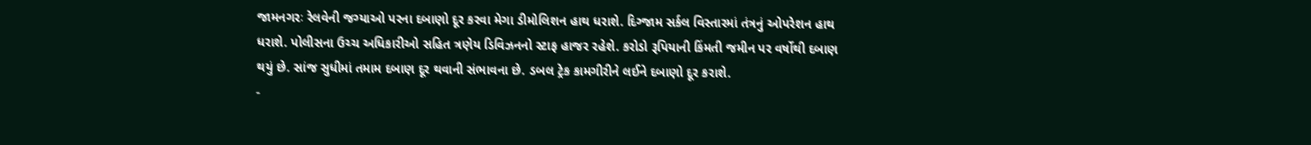જામનગરઃ રેલવેની જગ્યાઓ પરના દબાણો દૂર કરવા મેગા ડીમોલિશન હાથ ધરાશે. દિગ્જામ સર્કલ વિસ્તારમાં તંત્રનું ઓપરેશન હાથ ધરાશે. પોલીસના ઉચ્ચ અધિકારીઓ સહિત ત્રણેય ડિવિઝનનો સ્ટાફ હાજર રહેશે. કરોડો રૂપિયાની કિંમતી જમીન પર વર્ષોથી દબાણ થયું છે. સાંજ સુધીમાં તમામ દબાણ દૂર થવાની સંભાવના છે. ડબલ ટ્રેક કામગીરીને લઈને દબાણો દૂર કરાશે.
-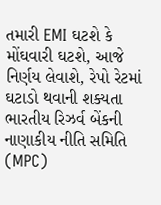તમારી EMI ઘટશે કે મોંઘવારી ઘટશે, આજે નિર્ણય લેવાશે, રેપો રેટમાં ઘટાડો થવાની શક્યતા
ભારતીય રિઝર્વ બેંકની નાણાકીય નીતિ સમિતિ (MPC)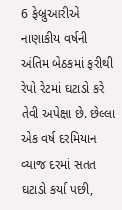6 ફેબ્રુઆરીએ નાણાકીય વર્ષની અંતિમ બેઠકમાં ફરીથી રેપો રેટમાં ઘટાડો કરે તેવી અપેક્ષા છે. છેલ્લા એક વર્ષ દરમિયાન વ્યાજ દરમાં સતત ઘટાડો કર્યા પછી,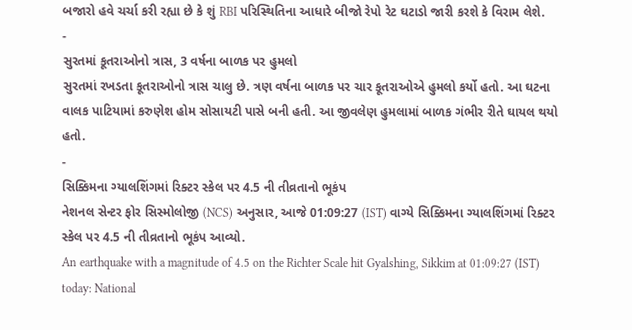બજારો હવે ચર્ચા કરી રહ્યા છે કે શું RBI પરિસ્થિતિના આધારે બીજો રેપો રેટ ઘટાડો જારી કરશે કે વિરામ લેશે.
-
સુરતમાં કૂતરાઓનો ત્રાસ, 3 વર્ષના બાળક પર હુમલો
સુરતમાં રખડતા કૂતરાઓનો ત્રાસ ચાલુ છે. ત્રણ વર્ષના બાળક પર ચાર કૂતરાઓએ હુમલો કર્યો હતો. આ ઘટના વાલક પાટિયામાં કરુણેશ હોમ સોસાયટી પાસે બની હતી. આ જીવલેણ હુમલામાં બાળક ગંભીર રીતે ઘાયલ થયો હતો.
-
સિક્કિમના ગ્યાલશિંગમાં રિક્ટર સ્કેલ પર 4.5 ની તીવ્રતાનો ભૂકંપ
નેશનલ સેન્ટર ફોર સિસ્મોલોજી (NCS) અનુસાર, આજે 01:09:27 (IST) વાગ્યે સિક્કિમના ગ્યાલશિંગમાં રિક્ટર સ્કેલ પર 4.5 ની તીવ્રતાનો ભૂકંપ આવ્યો.
An earthquake with a magnitude of 4.5 on the Richter Scale hit Gyalshing, Sikkim at 01:09:27 (IST) today: National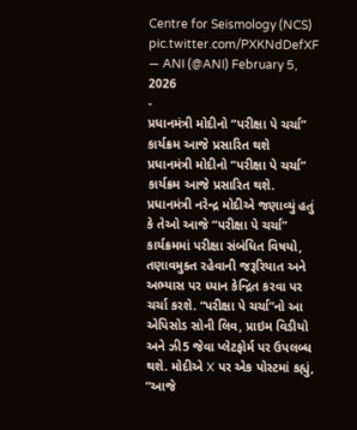Centre for Seismology (NCS) pic.twitter.com/PXKNdDefXF
— ANI (@ANI) February 5, 2026
-
પ્રધાનમંત્રી મોદીનો “પરીક્ષા પે ચર્ચા” કાર્યક્રમ આજે પ્રસારિત થશે
પ્રધાનમંત્રી મોદીનો “પરીક્ષા પે ચર્ચા” કાર્યક્રમ આજે પ્રસારિત થશે. પ્રધાનમંત્રી નરેન્દ્ર મોદીએ જણાવ્યું હતું કે તેઓ આજે “પરીક્ષા પે ચર્ચા” કાર્યક્રમમાં પરીક્ષા સંબંધિત વિષયો, તણાવમુક્ત રહેવાની જરૂરિયાત અને અભ્યાસ પર ધ્યાન કેન્દ્રિત કરવા પર ચર્ચા કરશે. “પરીક્ષા પે ચર્ચા”નો આ એપિસોડ સોની લિવ, પ્રાઇમ વિડીયો અને ઝી5 જેવા પ્લેટફોર્મ પર ઉપલબ્ધ થશે. મોદીએ X પર એક પોસ્ટમાં કહ્યું, “આજે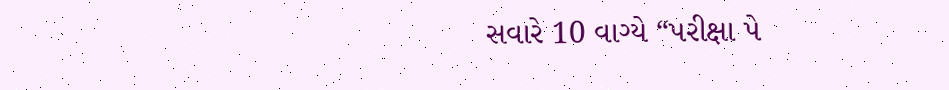સવારે 10 વાગ્યે “પરીક્ષા પે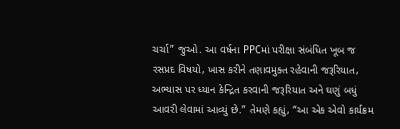ચર્ચા” જુઓ. આ વર્ષના PPCમાં પરીક્ષા સંબંધિત ખૂબ જ રસપ્રદ વિષયો, ખાસ કરીને તણાવમુક્ત રહેવાની જરૂરિયાત, અભ્યાસ પર ધ્યાન કેન્દ્રિત કરવાની જરૂરિયાત અને ઘણું બધું આવરી લેવામાં આવ્યું છે.” તેમણે કહ્યું, “આ એક એવો કાર્યક્રમ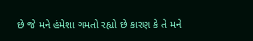છે જે મને હંમેશા ગમતો રહ્યો છે કારણ કે તે મને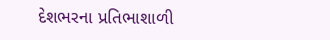દેશભરના પ્રતિભાશાળી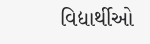વિદ્યાર્થીઓ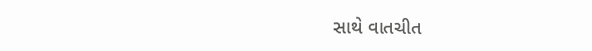સાથે વાતચીત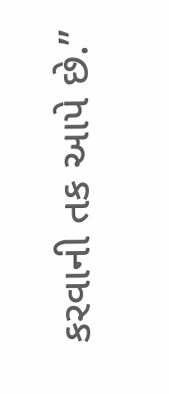કરવાની તક આપે છે.”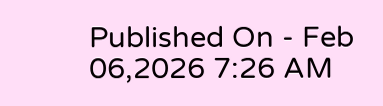Published On - Feb 06,2026 7:26 AM